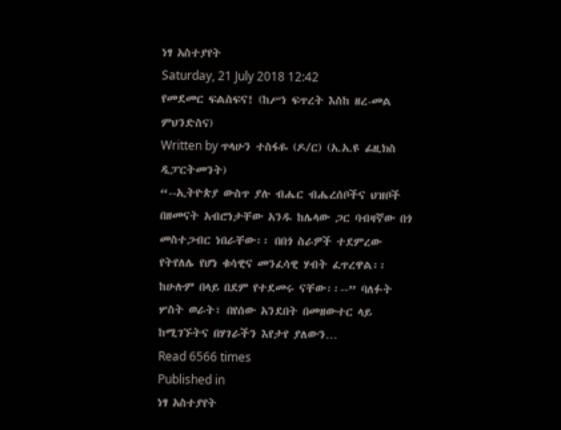ነፃ አስተያየት
Saturday, 21 July 2018 12:42
የመደመር ፍልስፍና! (ከሥነ ፍጥረት እስከ ዘረ-መል ምህንድስና)
Written by ጥላሁን ተስፋዬ (ዶ/ር) (አ.አ.ዩ ፊዚክስ ዲፓርትመንት)
“--ኢትዮጵያ ውስጥ ያሉ ብሔር ብሔረሰቦችና ህዝቦች በዘመናት አብሮነታቸው አንዱ ከሌላው ጋር ባብዛኛው በጎ መስተጋብር ነበራቸው፡፡ በበጎ ስራዎች ተደምረው የትየለሌ የሆነ ቁሳዊና መንፈሳዊ ሃብት ፈጥረዋል፡፡ ከሁሉም በላይ በደም የተደመሩ ናቸው፡፡--” ባለፉት ሦስት ወራት፣ በየሰው አንደበት በመዘውተር ላይ ከሚገኙትና በሃገራችን እየታየ ያለውን…
Read 6566 times
Published in
ነፃ አስተያየት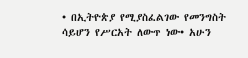• በኢትዮጵያ የሚያስፈልገው የመንግስት ሳይሆን የሥርአት ለውጥ ነው• አሁን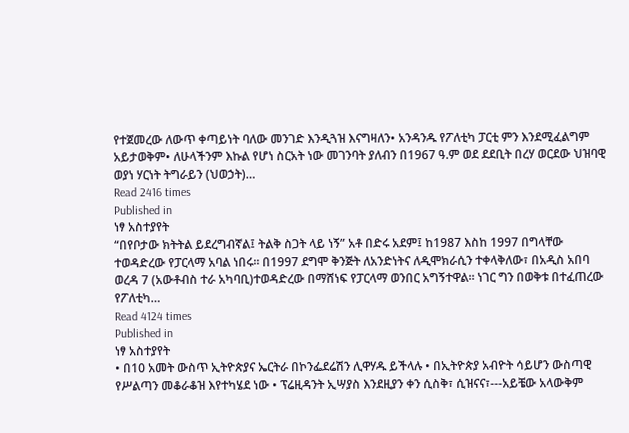የተጀመረው ለውጥ ቀጣይነት ባለው መንገድ እንዲጓዝ እናግዛለን• አንዳንዱ የፖለቲካ ፓርቲ ምን እንደሚፈልግም አይታወቅም• ለሁላችንም እኩል የሆነ ስርአት ነው መገንባት ያለብን በ1967 ዓ.ም ወደ ደደቢት በረሃ ወርደው ህዝባዊ ወያነ ሃርነት ትግራይን (ህወኃት)…
Read 2416 times
Published in
ነፃ አስተያየት
“በየቦታው ክትትል ይደረግብኛል፤ ትልቅ ስጋት ላይ ነኝ” አቶ በድሩ አደም፤ ከ1987 እስከ 1997 በግላቸው ተወዳድረው የፓርላማ አባል ነበሩ፡፡ በ1997 ደግሞ ቅንጅት ለአንድነትና ለዲሞክራሲን ተቀላቅለው፣ በአዲስ አበባ ወረዳ 7 (አውቶብስ ተራ አካባቢ)ተወዳድረው በማሸነፍ የፓርላማ ወንበር አግኝተዋል። ነገር ግን በወቅቱ በተፈጠረው የፖለቲካ…
Read 4124 times
Published in
ነፃ አስተያየት
• በ10 አመት ውስጥ ኢትዮጵያና ኤርትራ በኮንፌደሬሽን ሊዋሃዱ ይችላሉ • በኢትዮጵያ አብዮት ሳይሆን ውስጣዊ የሥልጣን መቆራቆዝ እየተካሄደ ነው • ፕሬዚዳንት ኢሣያስ እንደዚያን ቀን ሲስቅ፣ ሲዝናና፣---አይቼው አላውቅም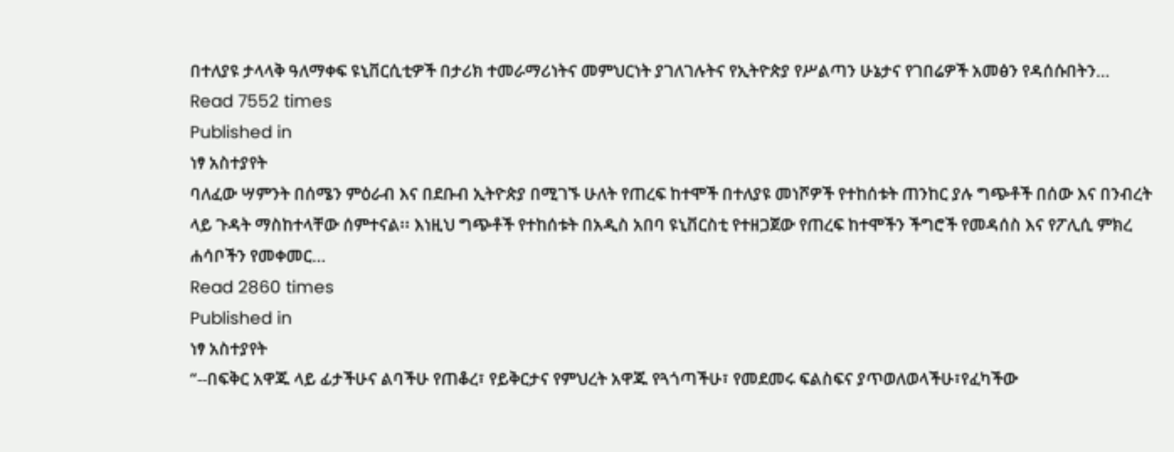በተለያዩ ታላላቅ ዓለማቀፍ ዩኒቨርሲቲዎች በታሪክ ተመራማሪነትና መምህርነት ያገለገሉትና የኢትዮጵያ የሥልጣን ሁኔታና የገበሬዎች አመፅን የዳሰሱበትን…
Read 7552 times
Published in
ነፃ አስተያየት
ባለፈው ሣምንት በሰሜን ምዕራብ እና በደቡብ ኢትዮጵያ በሚገኙ ሁለት የጠረፍ ከተሞች በተለያዩ መነሾዎች የተከሰቱት ጠንከር ያሉ ግጭቶች በሰው እና በንብረት ላይ ጉዳት ማስከተላቸው ሰምተናል፡፡ እነዚህ ግጭቶች የተከሰቱት በአዲስ አበባ ዩኒቨርስቲ የተዘጋጀው የጠረፍ ከተሞችን ችግሮች የመዳሰስ እና የፖሊሲ ምክረ ሐሳቦችን የመቀመር…
Read 2860 times
Published in
ነፃ አስተያየት
“--በፍቅር አዋጁ ላይ ፊታችሁና ልባችሁ የጠቆረ፣ የይቅርታና የምህረት አዋጁ የጓጎጣችሁ፣ የመደመሩ ፍልስፍና ያጥወለወላችሁ፣የፈካችው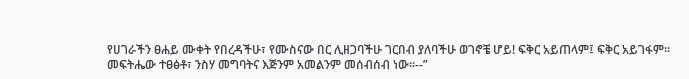የሀገራችን ፀሐይ ሙቀት የበረዳችሁ፣ የሙስናው በር ሊዘጋባችሁ ገርበብ ያለባችሁ ወገኖቼ ሆይ! ፍቅር አይጠላም፤ ፍቅር አይገፋም፡፡ መፍትሔው ተፀፅቶ፣ ንስሃ መግባትና እጅንም አመልንም መሰብሰብ ነው፡፡--”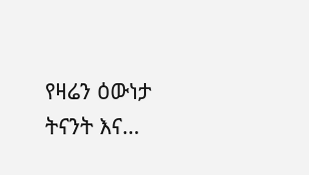የዛሬን ዕውነታ ትናንት እና…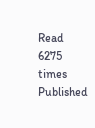Read 6275 times
Published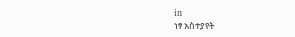in
ነፃ አስተያየት